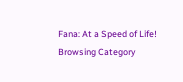Fana: At a Speed of Life!
Browsing Category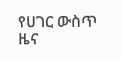የሀገር ውስጥ ዜና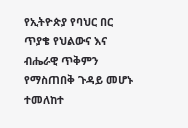የኢትዮጵያ የባህር በር ጥያቄ የህልውና እና ብሔራዊ ጥቅምን የማስጠበቅ ጉዳይ መሆኑ ተመለከተ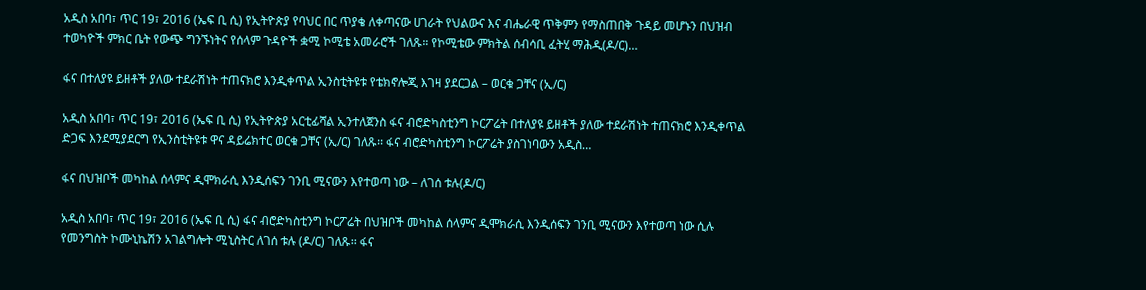አዲስ አበባ፣ ጥር 19፣ 2016 (ኤፍ ቢ ሲ) የኢትዮጵያ የባህር በር ጥያቄ ለቀጣናው ሀገራት የህልውና እና ብሔራዊ ጥቅምን የማስጠበቅ ጉዳይ መሆኑን በህዝብ ተወካዮች ምክር ቤት የውጭ ግንኙነትና የሰላም ጉዳዮች ቋሚ ኮሚቴ አመራሮች ገለጹ። የኮሚቴው ምክትል ሰብሳቢ ፈትሂ ማሕዲ(ዶ/ር)…

ፋና በተለያዩ ይዘቶች ያለው ተደራሽነት ተጠናክሮ እንዲቀጥል ኢንስቲትዩቱ የቴክኖሎጂ እገዛ ያደርጋል – ወርቁ ጋቸና (ኢ/ር)

አዲስ አበባ፣ ጥር 19፣ 2016 (ኤፍ ቢ ሲ) የኢትዮጵያ አርቲፊሻል ኢንተለጀንስ ፋና ብሮድካስቲንግ ኮርፖሬት በተለያዩ ይዘቶች ያለው ተደራሽነት ተጠናክሮ እንዲቀጥል ድጋፍ እንደሚያደርግ የኢንስቲትዩቱ ዋና ዳይሬክተር ወርቁ ጋቸና (ኢ/ር) ገለጹ፡፡ ፋና ብሮድካስቲንግ ኮርፖሬት ያስገነባውን አዲስ…

ፋና በህዝቦች መካከል ሰላምና ዲሞክራሲ እንዲሰፍን ገንቢ ሚናውን እየተወጣ ነው – ለገሰ ቱሉ(ዶ/ር)

አዲስ አበባ፣ ጥር 19፣ 2016 (ኤፍ ቢ ሲ) ፋና ብሮድካስቲንግ ኮርፖሬት በህዝቦች መካከል ሰላምና ዲሞክራሲ እንዲሰፍን ገንቢ ሚናውን እየተወጣ ነው ሲሉ የመንግስት ኮሙኒኬሽን አገልግሎት ሚኒስትር ለገሰ ቱሉ (ዶ/ር) ገለጹ፡፡ ፋና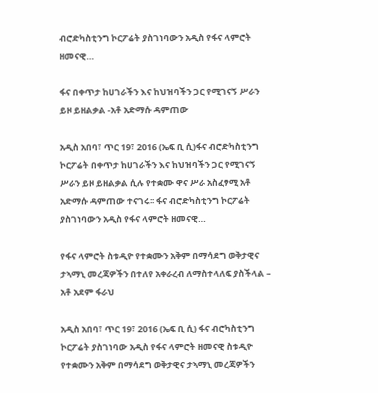ብሮድካስቲንግ ኮርፖሬት ያስገነባውን አዲስ የፋና ላምሮት ዘመናዊ…

ፋና በቀጥታ ከሀገራችን እና ከህዝባችን ጋር የሚገናኝ ሥራን ይዞ ይዘልቃል -አቶ አድማሱ ዳምጠው

አዲስ አበባ፣ ጥር 19፣ 2016 (ኤፍ ቢ ሲ)ፋና ብሮድካስቲንግ ኮርፖሬት በቀጥታ ከሀገራችን እና ከህዝባችን ጋር የሚገናኝ ሥራን ይዞ ይዘልቃል ሲሉ የተቋሙ ዋና ሥራ አስፈፃሚ አቶ አድማሱ ዳምጠው ተናገሩ፡፡ ፋና ብሮድካስቲንግ ኮርፖሬት ያስገነባውን አዲስ የፋና ላምሮት ዘመናዊ…

የፋና ላምሮት ስቱዲዮ የተቋሙን አቅም በማሳደግ ወቅታዊና ታኣማኒ መረጃዎችን በተለየ አቀራረብ ለማስተላለፍ ያስችላል – አቶ አደም ፋራህ

አዲስ አበባ፣ ጥር 19፣ 2016 (ኤፍ ቢ ሲ) ፋና ብሮካስቲንግ ኮርፖሬት ያስገነባው አዲስ የፋና ላምሮት ዘመናዊ ስቱዲዮ የተቋሙን አቅም በማሳደግ ወቅታዊና ታኣማኒ መረጃዎችን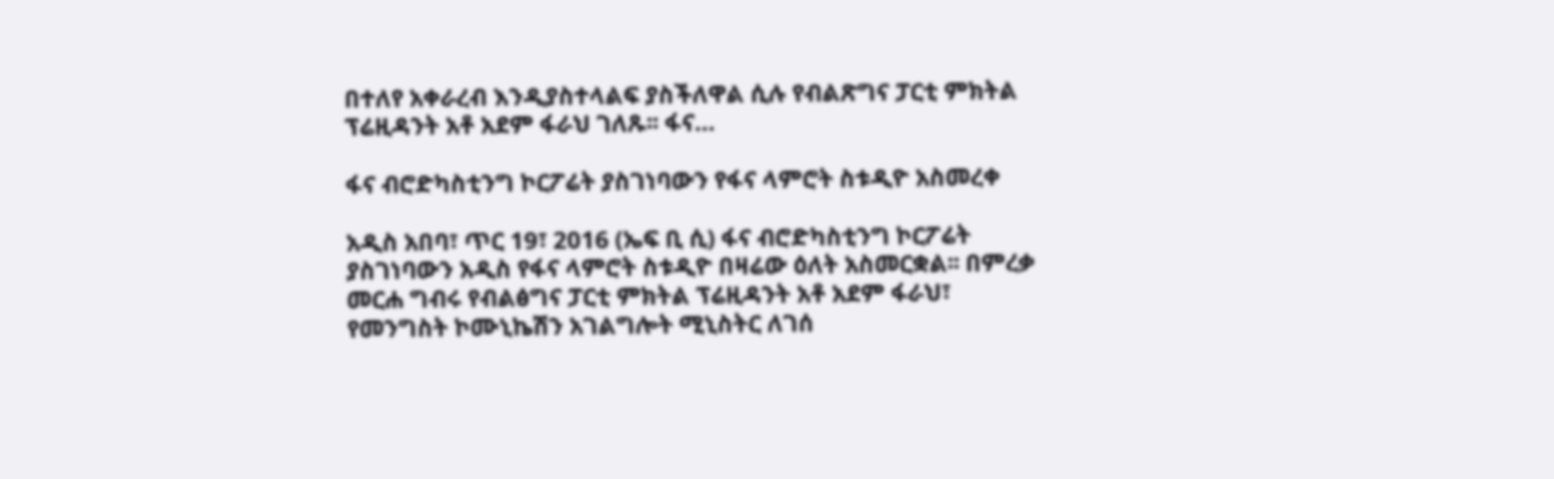በተለየ አቀራረብ እንዲያስተላልፍ ያስችለዋል ሲሉ የብልጽግና ፓርቲ ምክትል ፕሬዚዳንት አቶ አደም ፋራህ ገለጹ፡፡ ፋና…

ፋና ብሮድካስቲንግ ኮርፖሬት ያስገነባውን የፋና ላምሮት ስቱዲዮ አስመረቀ

አዲስ አበባ፣ ጥር 19፣ 2016 (ኤፍ ቢ ሲ) ፋና ብሮድካስቲንግ ኮርፖሬት ያስገነባውን አዲስ የፋና ላምሮት ስቱዲዮ በዛሬው ዕለት አስመርቋል፡፡ በምረቃ መርሐ ግብሩ የብልፅግና ፓርቲ ምክትል ፕሬዚዳንት አቶ አደም ፋራህ፣ የመንግስት ኮሙኒኬሽን አገልግሎት ሚኒስትር ለገሰ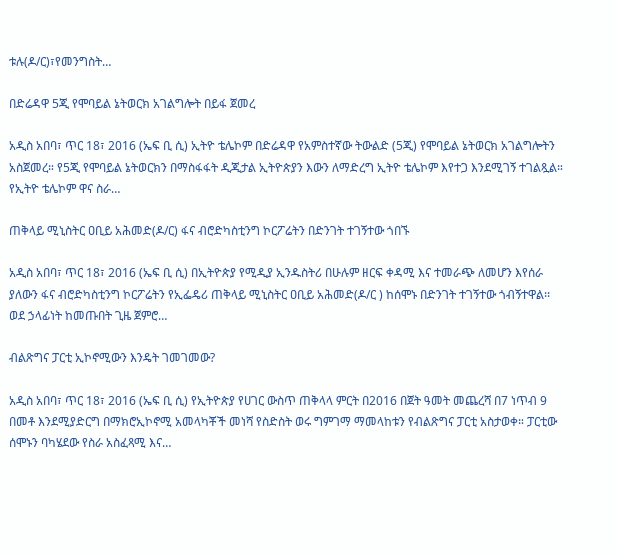ቱሉ(ዶ/ር)፣የመንግስት…

በድሬዳዋ 5ጂ የሞባይል ኔትወርክ አገልግሎት በይፋ ጀመረ

አዲስ አበባ፣ ጥር 18፣ 2016 (ኤፍ ቢ ሲ) ኢትዮ ቴሌኮም በድሬዳዋ የአምስተኛው ትውልድ (5ጂ) የሞባይል ኔትወርክ አገልግሎትን አስጀመረ። የ5ጂ የሞባይል ኔትወርክን በማስፋፋት ዲጂታል ኢትዮጵያን እውን ለማድረግ ኢትዮ ቴሌኮም እየተጋ እንደሚገኝ ተገልጿል። የኢትዮ ቴሌኮም ዋና ስራ…

ጠቅላይ ሚኒስትር ዐቢይ አሕመድ(ዶ/ር) ፋና ብሮድካስቲንግ ኮርፖሬትን በድንገት ተገኝተው ጎበኙ

አዲስ አበባ፣ ጥር 18፣ 2016 (ኤፍ ቢ ሲ) በኢትዮጵያ የሚዲያ ኢንዱስትሪ በሁሉም ዘርፍ ቀዳሚ እና ተመራጭ ለመሆን እየሰራ ያለውን ፋና ብሮድካስቲንግ ኮርፖሬትን የኢፌዴሪ ጠቅላይ ሚኒስትር ዐቢይ አሕመድ(ዶ/ር ) ከሰሞኑ በድንገት ተገኝተው ጎብኝተዋል፡፡ ወደ ኃላፊነት ከመጡበት ጊዜ ጀምሮ…

ብልጽግና ፓርቲ ኢኮኖሚውን እንዴት ገመገመው?

አዲስ አበባ፣ ጥር 18፣ 2016 (ኤፍ ቢ ሲ) የኢትዮጵያ የሀገር ውስጥ ጠቅላላ ምርት በ2016 በጀት ዓመት መጨረሻ በ7 ነጥብ 9 በመቶ እንደሚያድርግ በማክሮኢኮኖሚ አመላካቾች መነሻ የስድስት ወሩ ግምገማ ማመላከቱን የብልጽግና ፓርቲ አስታወቀ። ፓርቲው ሰሞኑን ባካሄደው የስራ አስፈጻሚ እና…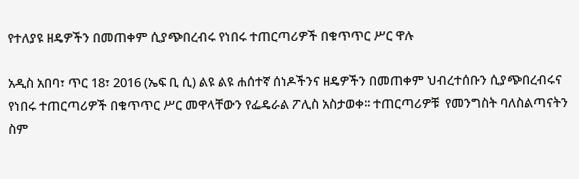የተለያዩ ዘዴዎችን በመጠቀም ሲያጭበረብሩ የነበሩ ተጠርጣሪዎች በቁጥጥር ሥር ዋሉ

አዲስ አበባ፣ ጥር 18፣ 2016 (ኤፍ ቢ ሲ) ልዩ ልዩ ሐሰተኛ ሰነዶችንና ዘዴዎችን በመጠቀም ህብረተሰቡን ሲያጭበረብሩና የነበሩ ተጠርጣሪዎች በቁጥጥር ሥር መዋላቸውን የፌዴራል ፖሊስ አስታወቀ፡፡ ተጠርጣሪዎቹ  የመንግስት ባለስልጣናትን  ስም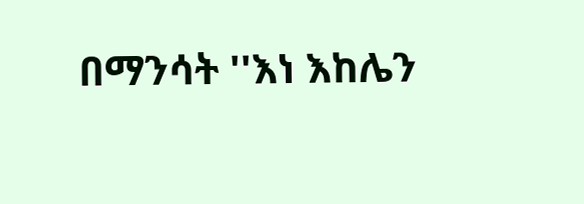በማንሳት ''እነ እከሌን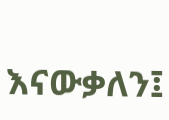እናውቃለን፤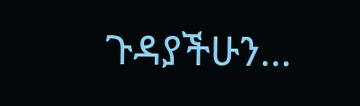ጉዳያችሁን…